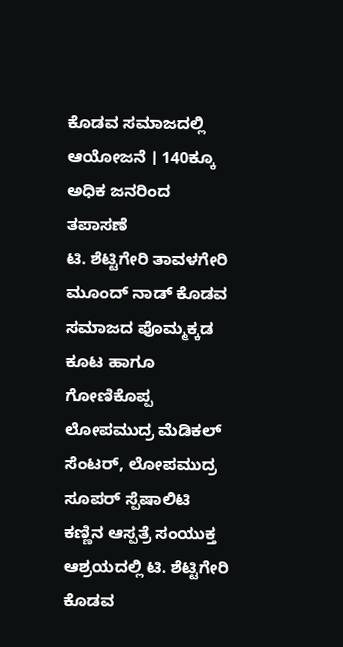ಕೊಡವ ಸಮಾಜದಲ್ಲಿ ಆಯೋಜನೆ । 140ಕ್ಕೂ ಅಧಿಕ ಜನರಿಂದ ತಪಾಸಣೆ
ಟಿ. ಶೆಟ್ಟಿಗೇರಿ ತಾವಳಗೇರಿ ಮೂಂದ್ ನಾಡ್ ಕೊಡವ ಸಮಾಜದ ಪೊಮ್ಮಕ್ಕಡ ಕೂಟ ಹಾಗೂ ಗೋಣಿಕೊಪ್ಪ ಲೋಪಮುದ್ರ ಮೆಡಿಕಲ್ ಸೆಂಟರ್, ಲೋಪಮುದ್ರ ಸೂಪರ್ ಸ್ಪೆಷಾಲಿಟಿ ಕಣ್ಣಿನ ಆಸ್ಪತ್ರೆ ಸಂಯುಕ್ತ ಆಶ್ರಯದಲ್ಲಿ ಟಿ. ಶೆಟ್ಟಿಗೇರಿ ಕೊಡವ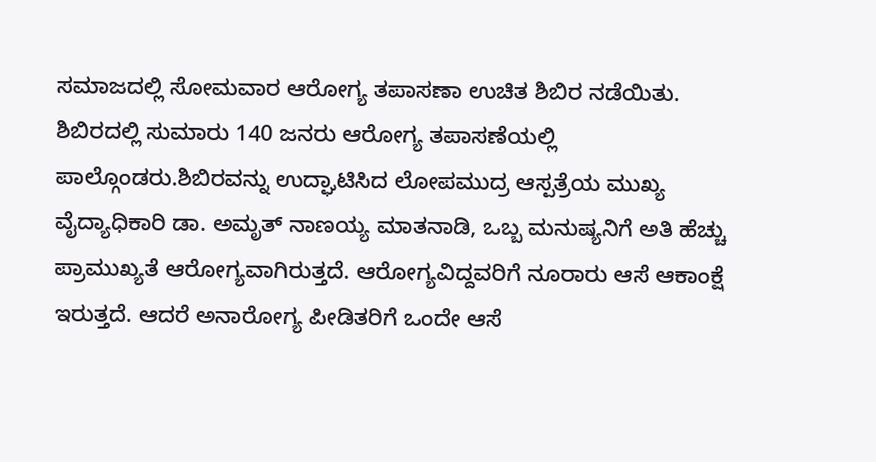ಸಮಾಜದಲ್ಲಿ ಸೋಮವಾರ ಆರೋಗ್ಯ ತಪಾಸಣಾ ಉಚಿತ ಶಿಬಿರ ನಡೆಯಿತು. ಶಿಬಿರದಲ್ಲಿ ಸುಮಾರು 140 ಜನರು ಆರೋಗ್ಯ ತಪಾಸಣೆಯಲ್ಲಿ ಪಾಲ್ಗೊಂಡರು.ಶಿಬಿರವನ್ನು ಉದ್ಘಾಟಿಸಿದ ಲೋಪಮುದ್ರ ಆಸ್ಪತ್ರೆಯ ಮುಖ್ಯ ವೈದ್ಯಾಧಿಕಾರಿ ಡಾ. ಅಮೃತ್ ನಾಣಯ್ಯ ಮಾತನಾಡಿ, ಒಬ್ಬ ಮನುಷ್ಯನಿಗೆ ಅತಿ ಹೆಚ್ಚು ಪ್ರಾಮುಖ್ಯತೆ ಆರೋಗ್ಯವಾಗಿರುತ್ತದೆ. ಆರೋಗ್ಯವಿದ್ದವರಿಗೆ ನೂರಾರು ಆಸೆ ಆಕಾಂಕ್ಷೆ ಇರುತ್ತದೆ. ಆದರೆ ಅನಾರೋಗ್ಯ ಪೀಡಿತರಿಗೆ ಒಂದೇ ಆಸೆ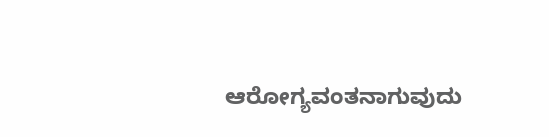ಆರೋಗ್ಯವಂತನಾಗುವುದು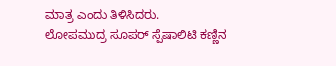ಮಾತ್ರ ಎಂದು ತಿಳಿಸಿದರು.
ಲೋಪಮುದ್ರ ಸೂಪರ್ ಸ್ಪೆಷಾಲಿಟಿ ಕಣ್ಣಿನ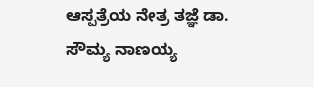ಆಸ್ಪತ್ರೆಯ ನೇತ್ರ ತಜ್ಞೆ ಡಾ. ಸೌಮ್ಯ ನಾಣಯ್ಯ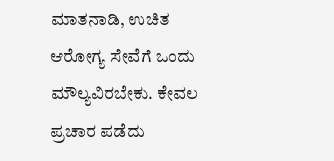ಮಾತನಾಡಿ, ಉಚಿತ ಆರೋಗ್ಯ ಸೇವೆಗೆ ಒಂದು ಮೌಲ್ಯವಿರಬೇಕು. ಕೇವಲ ಪ್ರಚಾರ ಪಡೆದು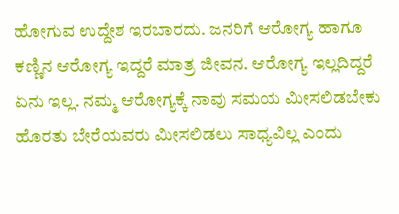ಹೋಗುವ ಉದ್ದೇಶ ಇರಬಾರದು. ಜನರಿಗೆ ಆರೋಗ್ಯ ಹಾಗೂ ಕಣ್ಣಿನ ಆರೋಗ್ಯ ಇದ್ದರೆ ಮಾತ್ರ ಜೀವನ. ಆರೋಗ್ಯ ಇಲ್ಲದಿದ್ದರೆ ಏನು ಇಲ್ಲ. ನಮ್ಮ ಆರೋಗ್ಯಕ್ಕೆ ನಾವು ಸಮಯ ಮೀಸಲಿಡಬೇಕು ಹೊರತು ಬೇರೆಯವರು ಮೀಸಲಿಡಲು ಸಾಧ್ಯವಿಲ್ಲ ಎಂದು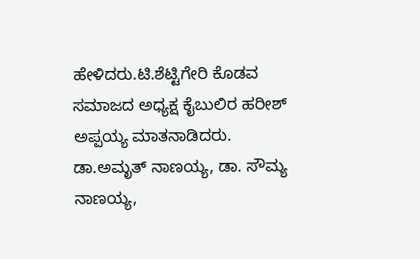ಹೇಳಿದರು.ಟಿ.ಶೆಟ್ಟಿಗೇರಿ ಕೊಡವ ಸಮಾಜದ ಅಧ್ಯಕ್ಷ ಕೈಬುಲಿರ ಹರೀಶ್ ಅಪ್ಪಯ್ಯ ಮಾತನಾಡಿದರು.
ಡಾ.ಅಮೃತ್ ನಾಣಯ್ಯ, ಡಾ. ಸೌಮ್ಯ ನಾಣಯ್ಯ,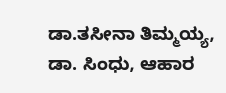ಡಾ.ತಸೀನಾ ತಿಮ್ಮಯ್ಯ, ಡಾ. ಸಿಂಧು, ಆಹಾರ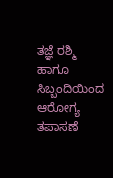ತಜ್ಞೆ ರಶ್ಮಿ ಹಾಗೂ ಸಿಬ್ಬಂದಿಯಿಂದ ಆರೋಗ್ಯ ತಪಾಸಣೆ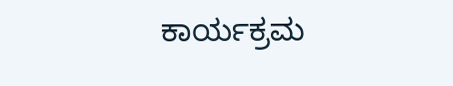ಕಾರ್ಯಕ್ರಮ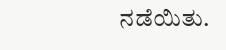ನಡೆಯಿತು.